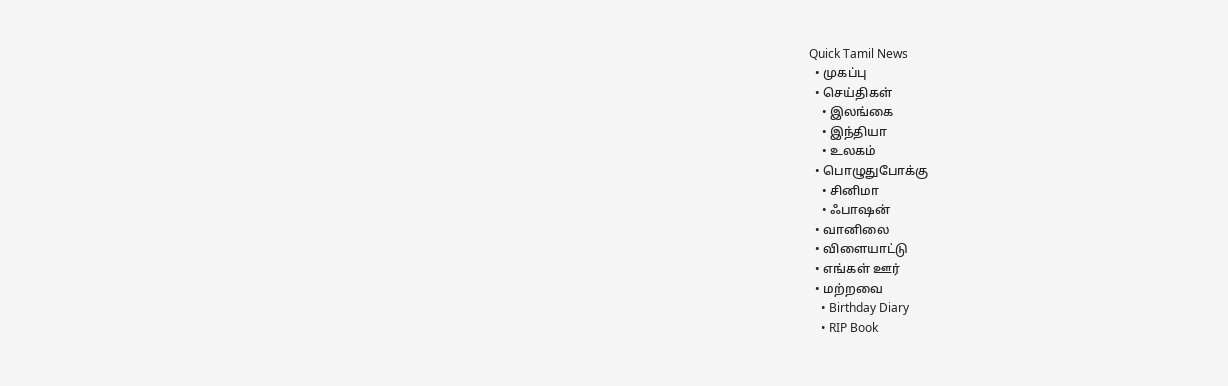Quick Tamil News
  • முகப்பு
  • செய்திகள்
    • இலங்கை
    • இந்தியா
    • உலகம்
  • பொழுதுபோக்கு
    • சினிமா
    • ஃபாஷன்
  • வானிலை
  • விளையாட்டு
  • எங்கள் ஊர்
  • மற்றவை
    • Birthday Diary
    • RIP Book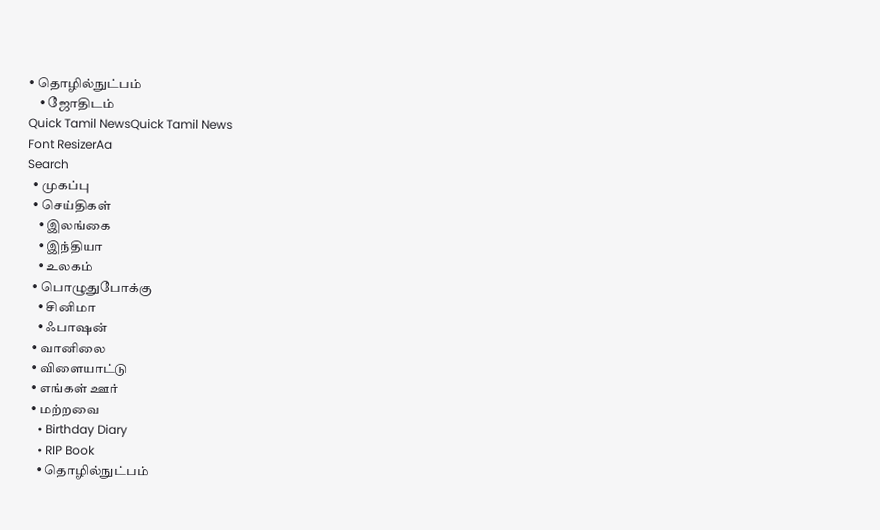• தொழில்நுட்பம்
    • ஜோதிடம்
Quick Tamil NewsQuick Tamil News
Font ResizerAa
Search
  • முகப்பு
  • செய்திகள்
    • இலங்கை
    • இந்தியா
    • உலகம்
  • பொழுதுபோக்கு
    • சினிமா
    • ஃபாஷன்
  • வானிலை
  • விளையாட்டு
  • எங்கள் ஊர்
  • மற்றவை
    • Birthday Diary
    • RIP Book
    • தொழில்நுட்பம்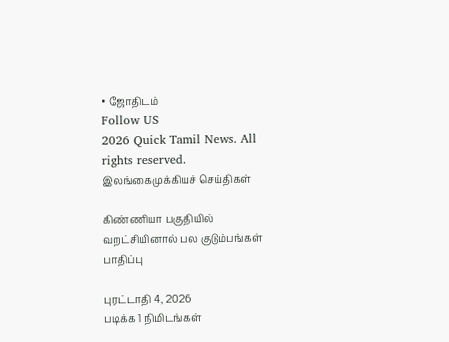• ஜோதிடம்
Follow US
2026 Quick Tamil News. All rights reserved.
இலங்கைமுக்கியச் செய்திகள்

கிண்ணியா பகுதியில் வறட்சியினால் பல குடும்பங்கள் பாதிப்பு

புரட்டாதி 4, 2026
படிக்க 1 நிமிடங்கள்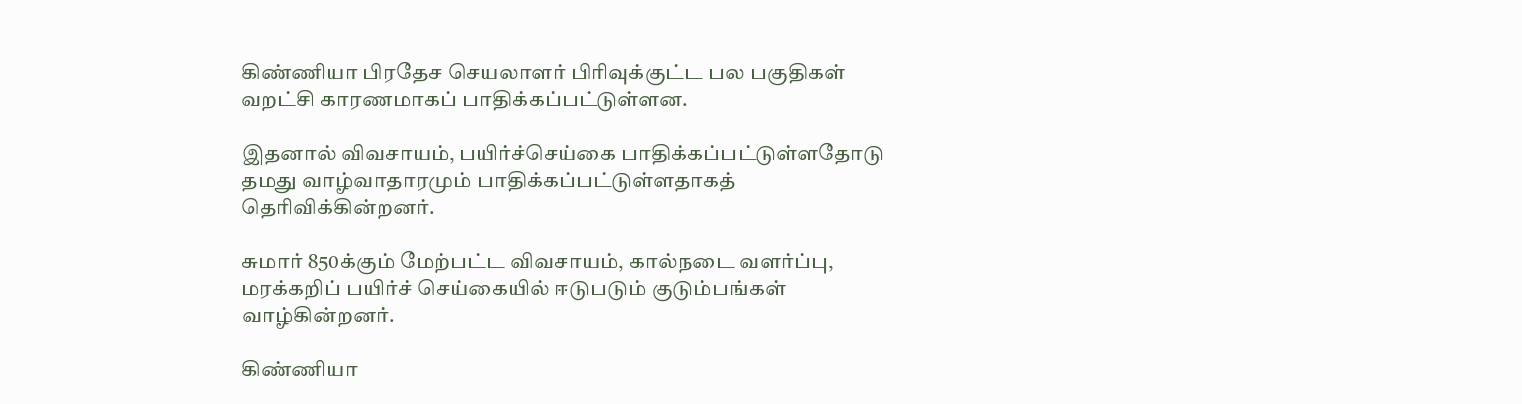கிண்ணியா பிரதேச செயலாளர் பிரிவுக்குட்ட பல பகுதிகள் வறட்சி காரணமாகப் பாதிக்கப்பட்டுள்ளன.

இதனால் விவசாயம், பயிர்ச்செய்கை பாதிக்கப்பட்டுள்ளதோடு தமது வாழ்வாதாரமும் பாதிக்கப்பட்டுள்ளதாகத் தெரிவிக்கின்றனர்.

சுமார் 850க்கும் மேற்பட்ட விவசாயம், கால்நடை வளர்ப்பு, மரக்கறிப் பயிர்ச் செய்கையில் ஈடுபடும் குடும்பங்கள் வாழ்கின்றனர்.

கிண்ணியா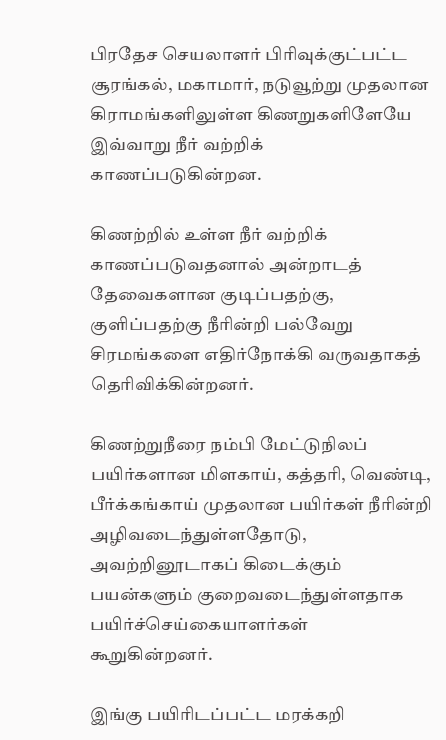பிரதேச செயலாளர் பிரிவுக்குட்பட்ட சூரங்கல், மகாமார், நடுவூற்று முதலான கிராமங்களிலுள்ள கிணறுகளிளேயே இவ்வாறு நீர் வற்றிக் காணப்படுகின்றன.

கிணற்றில் உள்ள நீர் வற்றிக் காணப்படுவதனால் அன்றாடத் தேவைகளான குடிப்பதற்கு, குளிப்பதற்கு நீரின்றி பல்வேறு சிரமங்களை எதிர்நோக்கி வருவதாகத் தெரிவிக்கின்றனர்.

கிணற்றுநீரை நம்பி மேட்டுநிலப் பயிர்களான மிளகாய், கத்தரி, வெண்டி, பீர்க்கங்காய் முதலான பயிர்கள் நீரின்றி அழிவடைந்துள்ளதோடு, அவற்றினூடாகப் கிடைக்கும் பயன்களும் குறைவடைந்துள்ளதாக பயிர்ச்செய்கையாளர்கள் கூறுகின்றனர்.

இங்கு பயிரிடப்பட்ட மரக்கறி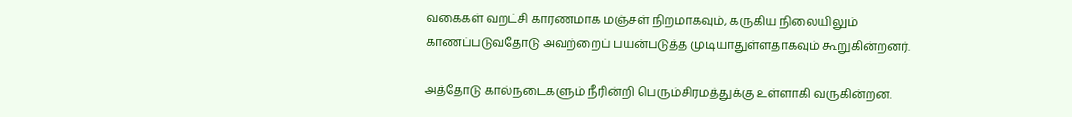வகைகள் வறட்சி காரணமாக மஞ்சள் நிறமாகவும், கருகிய நிலையிலும் காணப்படுவதோடு அவற்றைப் பயன்படுத்த முடியாதுள்ளதாகவும் கூறுகின்றனர்.

அத்தோடு கால்நடைகளும் நீரின்றி பெரும்சிரமத்துக்கு உள்ளாகி வருகின்றன.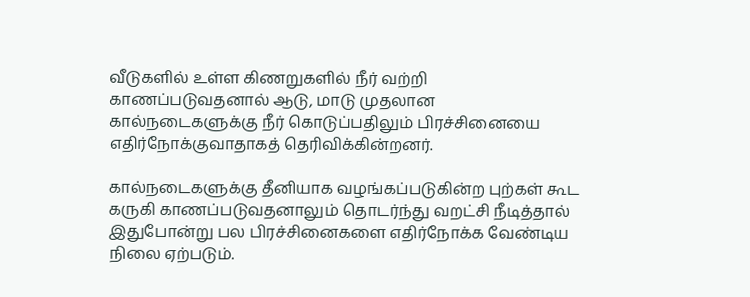வீடுகளில் உள்ள கிணறுகளில் நீர் வற்றி காணப்படுவதனால் ஆடு, மாடு முதலான கால்நடைகளுக்கு நீர் கொடுப்பதிலும் பிரச்சினையை எதிர்நோக்குவாதாகத் தெரிவிக்கின்றனர்.

கால்நடைகளுக்கு தீனியாக வழங்கப்படுகின்ற புற்கள் கூட கருகி காணப்படுவதனாலும் தொடர்ந்து வறட்சி நீடித்தால் இதுபோன்று பல பிரச்சினைகளை எதிர்நோக்க வேண்டிய நிலை ஏற்படும்.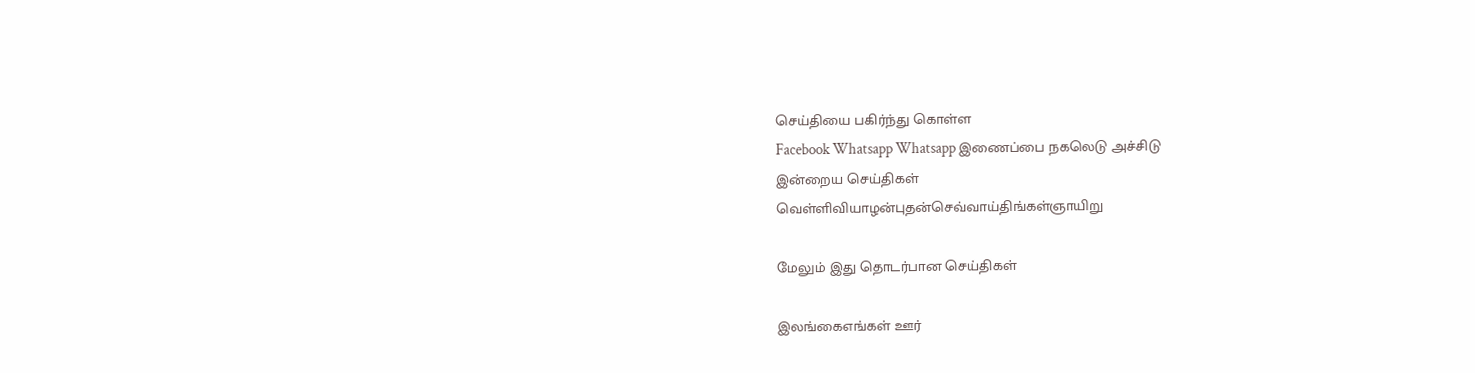செய்தியை பகிர்ந்து கொள்ள
Facebook Whatsapp Whatsapp இணைப்பை நகலெடு அச்சிடு
இன்றைய செய்திகள்
வெள்ளிவியாழன்புதன்செவ்வாய்திங்கள்ஞாயிறு

மேலும் இது தொடர்பான செய்திகள்

இலங்கைஎங்கள் ஊர்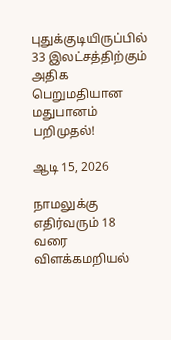புதுக்குடியிருப்பில் 33 இலட்சத்திற்கும் அதிக பெறுமதியான மதுபானம் பறிமுதல்!

ஆடி 15, 2026

நாமலுக்கு எதிர்வரும் 18 வரை விளக்கமறியல்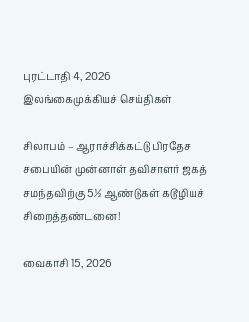புரட்டாதி 4, 2026
இலங்கைமுக்கியச் செய்திகள்

சிலாபம் – ஆராச்சிக்கட்டு பிரதேச சபையின் முன்னாள் தவிசாளர் ஜகத் சமந்தவிற்கு 5½ ஆண்டுகள் கடூழியச் சிறைத்தண்டனை!

வைகாசி 15, 2026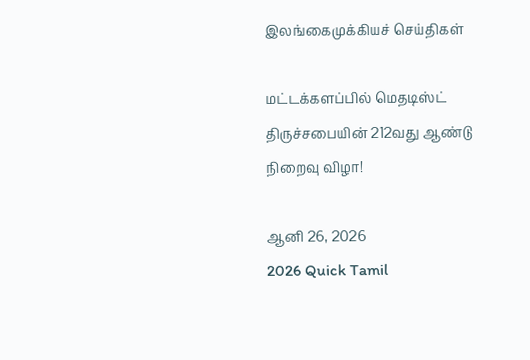இலங்கைமுக்கியச் செய்திகள்

மட்டக்களப்பில் மெதடிஸ்ட் திருச்சபையின் 212வது ஆண்டு நிறைவு விழா!

ஆனி 26, 2026
2026 Quick Tamil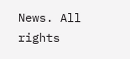News. All rights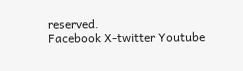reserved.
Facebook X-twitter Youtube